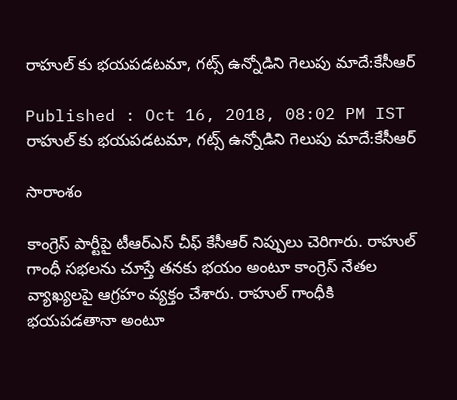రాహుల్ కు భయపడటమా, గట్స్ ఉన్నోడిని గెలుపు మాదే:కేసీఆర్

Published : Oct 16, 2018, 08:02 PM IST
రాహుల్ కు భయపడటమా, గట్స్ ఉన్నోడిని గెలుపు మాదే:కేసీఆర్

సారాంశం

కాంగ్రెస్ పార్టీపై టీఆర్ఎస్ చీఫ్ కేసీఆర్ నిప్పులు చెరిగారు. రాహుల్ గాంధీ సభలను చూస్తే తనకు భయం అంటూ కాంగ్రెస్ నేతల వ్యాఖ్యలపై ఆగ్రహం వ్యక్తం చేశారు. రాహుల్ గాంధీకి భయపడతానా అంటూ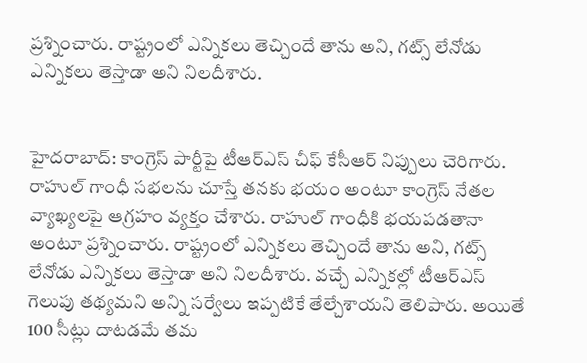ప్రశ్నించారు. రాష్ట్రంలో ఎన్నికలు తెచ్చిందే తాను అని, గట్స్ లేనోడు ఎన్నికలు తెస్తాడా అని నిలదీశారు.


హైదరాబాద్: కాంగ్రెస్ పార్టీపై టీఆర్ఎస్ చీఫ్ కేసీఆర్ నిప్పులు చెరిగారు. రాహుల్ గాంధీ సభలను చూస్తే తనకు భయం అంటూ కాంగ్రెస్ నేతల వ్యాఖ్యలపై ఆగ్రహం వ్యక్తం చేశారు. రాహుల్ గాంధీకి భయపడతానా అంటూ ప్రశ్నించారు. రాష్ట్రంలో ఎన్నికలు తెచ్చిందే తాను అని, గట్స్ లేనోడు ఎన్నికలు తెస్తాడా అని నిలదీశారు. వచ్చే ఎన్నికల్లో టీఆర్ఎస్‌ గెలుపు తథ్యమని అన్ని సర్వేలు ఇప్పటికే తేల్చేశాయని తెలిపారు. అయితే 100 సీట్లు దాటడమే తమ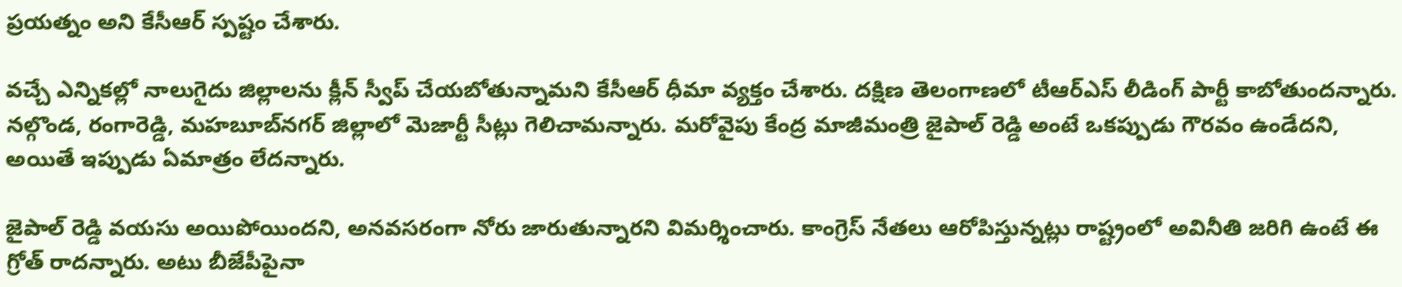ప్రయత్నం అని కేసీఆర్ స్పష్టం చేశారు.

వచ్చే ఎన్నికల్లో నాలుగైదు జిల్లాలను క్లీన్ స్వీప్ చేయబోతున్నామని కేసీఆర్ ధీమా వ్యక్తం చేశారు. దక్షిణ తెలంగాణలో టీఆర్ఎస్ లీడింగ్ పార్టీ కాబోతుందన్నారు. నల్గొండ, రంగారెడ్డి, మహబూబ్‌నగర్‌ జిల్లాలో మెజార్టీ సీట్లు గెలిచామన్నారు. మరోవైపు కేంద్ర మాజీమంత్రి జైపాల్ రెడ్డి అంటే ఒకప్పుడు గౌరవం ఉండేదని, అయితే ఇప్పుడు ఏమాత్రం లేదన్నారు.

జైపాల్ రెడ్డి వయసు అయిపోయిందని, అనవసరంగా నోరు జారుతున్నారని విమర్శించారు. కాంగ్రెస్ నేతలు ఆరోపిస్తున్నట్లు రాష్ట్రంలో అవినీతి జరిగి ఉంటే ఈ గ్రోత్ రాదన్నారు. అటు బీజేపీపైనా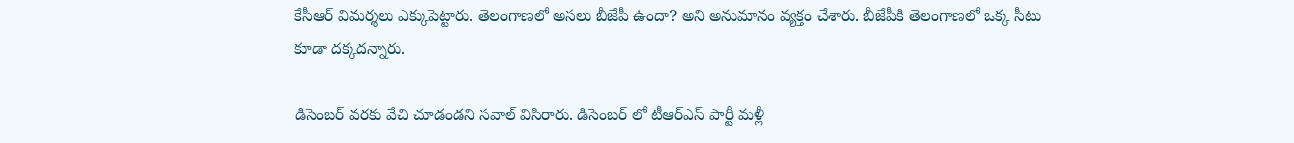కేసీఆర్ విమర్శలు ఎక్కుపెట్టారు. తెలంగాణలో అసలు బీజేపీ ఉందా? అని అనుమానం వ్యక్తం చేశారు. బీజేపీకి తెలంగాణలో ఒక్క సీటు కూడా దక్కదన్నారు.

డిసెంబర్ వరకు వేచి చూడండని సవాల్ విసిరారు. డిసెంబర్ లో టీఆర్ఎస్ పార్టీ మళ్లీ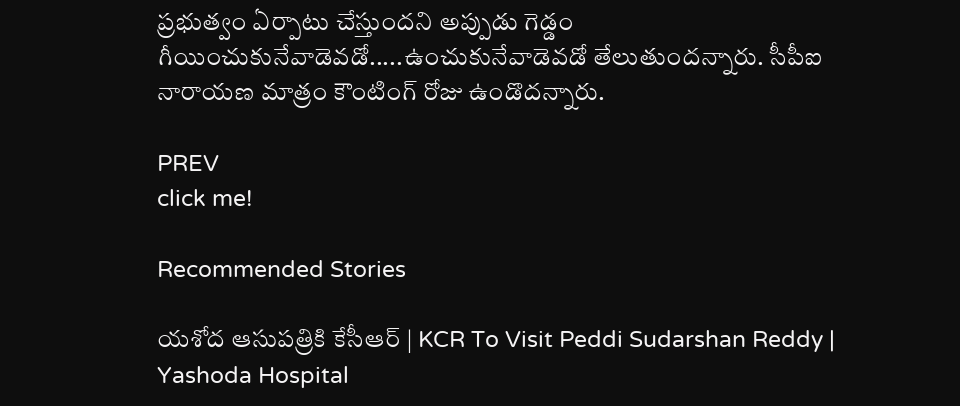ప్రభుత్వం ఏర్పాటు చేస్తుందని అప్పుడు గెడ్డం గీయించుకునేవాడెవడో.....ఉంచుకునేవాడెవడో తేలుతుందన్నారు. సీపీఐ నారాయణ మాత్రం కౌంటింగ్ రోజు ఉండొదన్నారు.

PREV
click me!

Recommended Stories

యశోద ఆసుపత్రికి కేసీఆర్ | KCR To Visit Peddi Sudarshan Reddy | Yashoda Hospital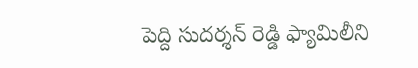పెద్ది సుదర్శన్ రెడ్డి ఫ్యామిలీని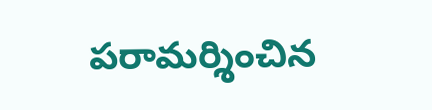పరామర్శించిన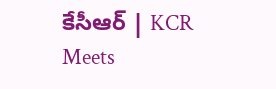కేసీఆర్ | KCR Meets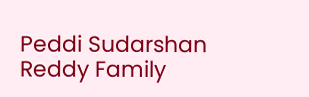Peddi Sudarshan Reddy Family